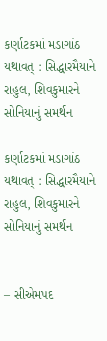કર્ણાટકમાં મડાગાંઠ યથાવત્ : સિદ્ધારમૈયાને રાહુલ, શિવકુમારને સોનિયાનું સમર્થન

કર્ણાટકમાં મડાગાંઠ યથાવત્ : સિદ્ધારમૈયાને રાહુલ, શિવકુમારને સોનિયાનું સમર્થન


– સીએમપદ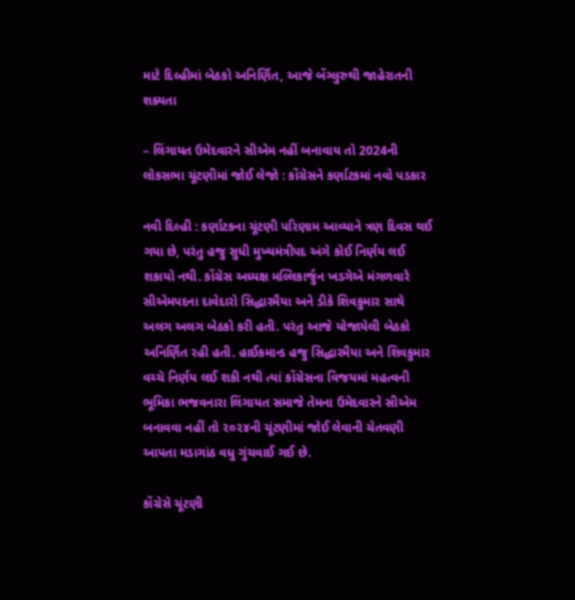માટે દિલ્હીમાં બેઠકો અનિર્ણિત, આજે બેંગ્લુરુથી જાહેરાતની શક્યતા

– લિંગાયત ઉમેદવારને સીએમ નહીં બનાવાય તો 2024ની લોકસભા ચૂંટણીમાં જોઈ લેજો : કોંગ્રેસને કર્ણાટકમાં નવો પડકાર

નવી દિલ્હી : કર્ણાટકના ચૂંટણી પરિણામ આવ્યાને ત્રણ દિવસ થઈ ગયા છે, પરંતુ હજુ સુધી મુખ્યમંત્રીપદ અંગે કોઈ નિર્ણય લઈ શકાયો નથી. કોંગ્રેસ અધ્યક્ષ મલ્લિકાર્જુન ખડગેએ મંગળવારે સીએમપદના દાવેદારો સિદ્ધારમૈયા અને ડીકે શિવકુમાર સાથે અલગ અલગ બેઠકો કરી હતી. પરંતુ આજે યોજાયેલી બેઠકો અનિર્ણિત રહી હતી. હાઈકમાન્ડ હજુ સિદ્ધારમૈયા અને શિવકુમાર વચ્ચે નિર્ણય લઈ શકી નથી ત્યાં કોંગ્રેસના વિજયમાં મહત્વની ભૂમિકા ભજવનારા લિંગાયત સમાજે તેમના ઉમેદવારને સીએમ બનાવવા નહીં તો ૨૦૨૪ની ચૂંટણીમાં જોઈ લેવાની ચેતવણી આપતા મડાગાંઠ વધુ ગુંચવાઈ ગઈ છે.

કોંગ્રેસે ચૂંટણી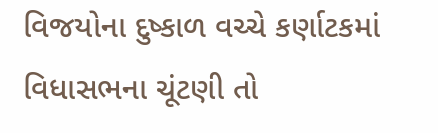વિજયોના દુષ્કાળ વચ્ચે કર્ણાટકમાં વિધાસભના ચૂંટણી તો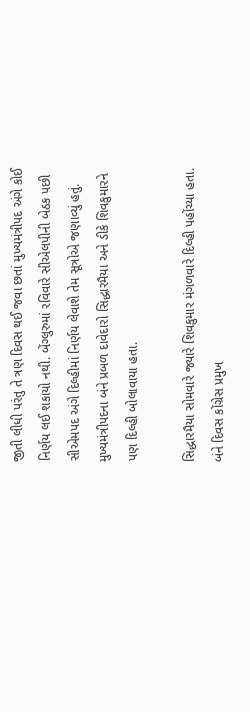જીતી લીધી પરંતુ તે ત્રણ દિવસ થઈ જવા છતાં મુખ્યમંત્રીપદ અંગે કોઈ નિર્ણય લઈ શકાયો નથી. બેંગ્લુરુમાં રવિવારે સીએલપીની બેઠક પછી સીએમપદ અંગે દિલ્હીમાં નિર્ણય લેવાશે તેમ સૂત્રોએ જણાવ્યું હતું. મુખ્યમંત્રીપદના બંને પ્રબળ દાવેદારો સિદ્ધારમૈયા અને ડીકે શિવકુમારને પણ દિલ્હી બોલાવાયા હતા.

સિદ્ધારમૈયા સોમવારે જ્યારે શિવકુમાર મંગળવારે દિલ્હી પહોંચ્યા હતા. બંને દિવસ કોંગ્રેસ પ્રમુખ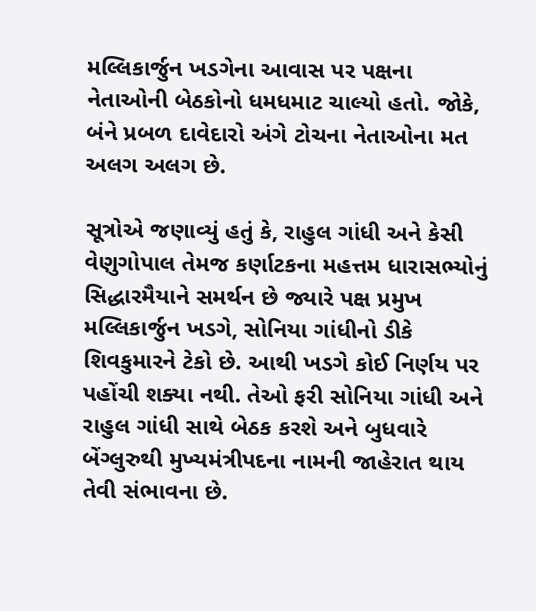મલ્લિકાર્જુન ખડગેના આવાસ પર પક્ષના નેતાઓની બેઠકોનો ધમધમાટ ચાલ્યો હતો. જોકે, બંને પ્રબળ દાવેદારો અંગે ટોચના નેતાઓના મત અલગ અલગ છે.

સૂત્રોએ જણાવ્યું હતું કે, રાહુલ ગાંધી અને કેસી વેણુગોપાલ તેમજ કર્ણાટકના મહત્તમ ધારાસભ્યોનું સિદ્ધારમૈયાને સમર્થન છે જ્યારે પક્ષ પ્રમુખ મલ્લિકાર્જુન ખડગે, સોનિયા ગાંધીનો ડીકે શિવકુમારને ટેકો છે. આથી ખડગે કોઈ નિર્ણય પર પહોંચી શક્યા નથી. તેઓ ફરી સોનિયા ગાંધી અને રાહુલ ગાંધી સાથે બેઠક કરશે અને બુધવારે બેંગ્લુરુથી મુખ્યમંત્રીપદના નામની જાહેરાત થાય તેવી સંભાવના છે.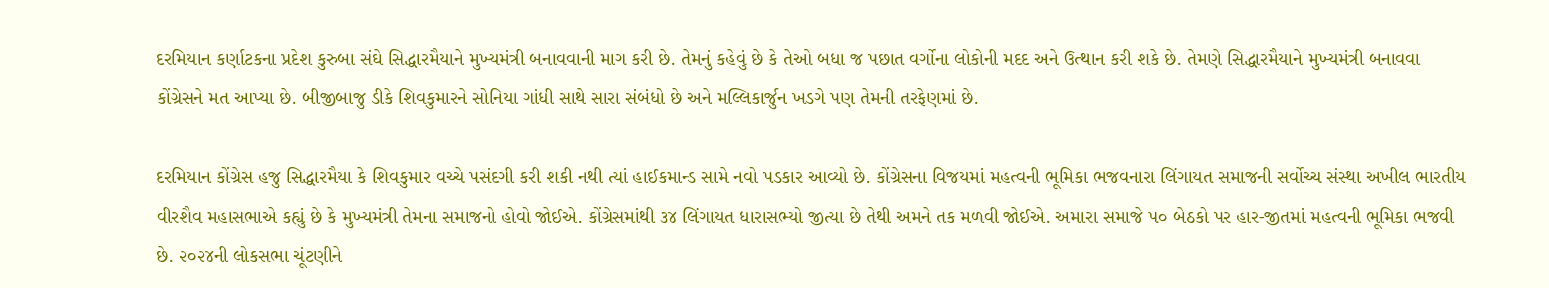દરમિયાન કર્ણાટકના પ્રદેશ કુરુબા સંઘે સિદ્ધારમૈયાને મુખ્યમંત્રી બનાવવાની માગ કરી છે. તેમનું કહેવું છે કે તેઓ બધા જ પછાત વર્ગોના લોકોની મદદ અને ઉત્થાન કરી શકે છે. તેમણે સિદ્ધારમૈયાને મુખ્યમંત્રી બનાવવા કોંગ્રેસને મત આપ્યા છે. બીજીબાજુ ડીકે શિવકુમારને સોનિયા ગાંધી સાથે સારા સંબંધો છે અને મલ્લિકાર્જુન ખડગે પણ તેમની તરફેણમાં છે.

દરમિયાન કોંગ્રેસ હજુ સિદ્ધારમૈયા કે શિવકુમાર વચ્ચે પસંદગી કરી શકી નથી ત્યાં હાઈકમાન્ડ સામે નવો પડકાર આવ્યો છે. કોંગ્રેસના વિજયમાં મહત્વની ભૂમિકા ભજવનારા લિંગાયત સમાજની સર્વોચ્ચ સંસ્થા અખીલ ભારતીય વીરશૈવ મહાસભાએ કહ્યું છે કે મુખ્યમંત્રી તેમના સમાજનો હોવો જોઈએ. કોંગ્રેસમાંથી ૩૪ લિંગાયત ધારાસભ્યો જીત્યા છે તેથી અમને તક મળવી જોઈએ. અમારા સમાજે ૫૦ બેઠકો પર હાર-જીતમાં મહત્વની ભૂમિકા ભજવી છે. ૨૦૨૪ની લોકસભા ચૂંટણીને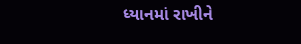ધ્યાનમાં રાખીને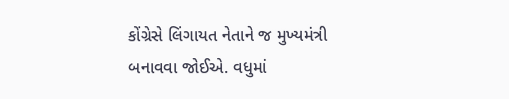કોંગ્રેસે લિંગાયત નેતાને જ મુખ્યમંત્રી બનાવવા જોઈએ. વધુમાં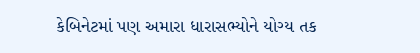કેબિનેટમાં પણ અમારા ધારાસભ્યોને યોગ્ય તક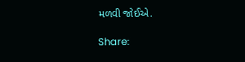મળવી જોઈએ.

Share: